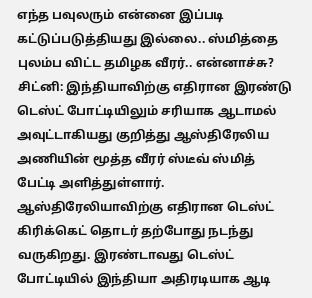எந்த பவுலரும் என்னை இப்படி கட்டுப்படுத்தியது இல்லை.. ஸ்மித்தை புலம்ப விட்ட தமிழக வீரர்.. என்னாச்சு?
சிட்னி: இந்தியாவிற்கு எதிரான இரண்டு டெஸ்ட் போட்டியிலும் சரியாக ஆடாமல் அவுட்டாகியது குறித்து ஆஸ்திரேலிய அணியின் மூத்த வீரர் ஸ்டீவ் ஸ்மித் பேட்டி அளித்துள்ளார்.
ஆஸ்திரேலியாவிற்கு எதிரான டெஸ்ட் கிரிக்கெட் தொடர் தற்போது நடந்து வருகிறது. இரண்டாவது டெஸ்ட் போட்டியில் இந்தியா அதிரடியாக ஆடி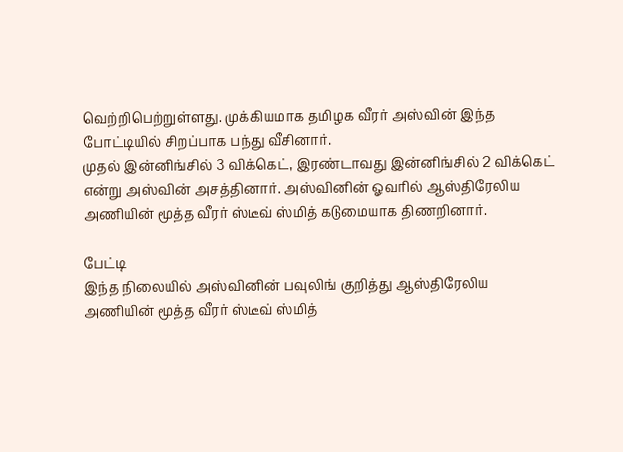வெற்றிபெற்றுள்ளது. முக்கியமாக தமிழக வீரர் அஸ்வின் இந்த போட்டியில் சிறப்பாக பந்து வீசினார்.
முதல் இன்னிங்சில் 3 விக்கெட், இரண்டாவது இன்னிங்சில் 2 விக்கெட் என்று அஸ்வின் அசத்தினார். அஸ்வினின் ஓவரில் ஆஸ்திரேலிய அணியின் மூத்த வீரர் ஸ்டீவ் ஸ்மித் கடுமையாக திணறினார்.

பேட்டி
இந்த நிலையில் அஸ்வினின் பவுலிங் குறித்து ஆஸ்திரேலிய அணியின் மூத்த வீரர் ஸ்டீவ் ஸ்மித்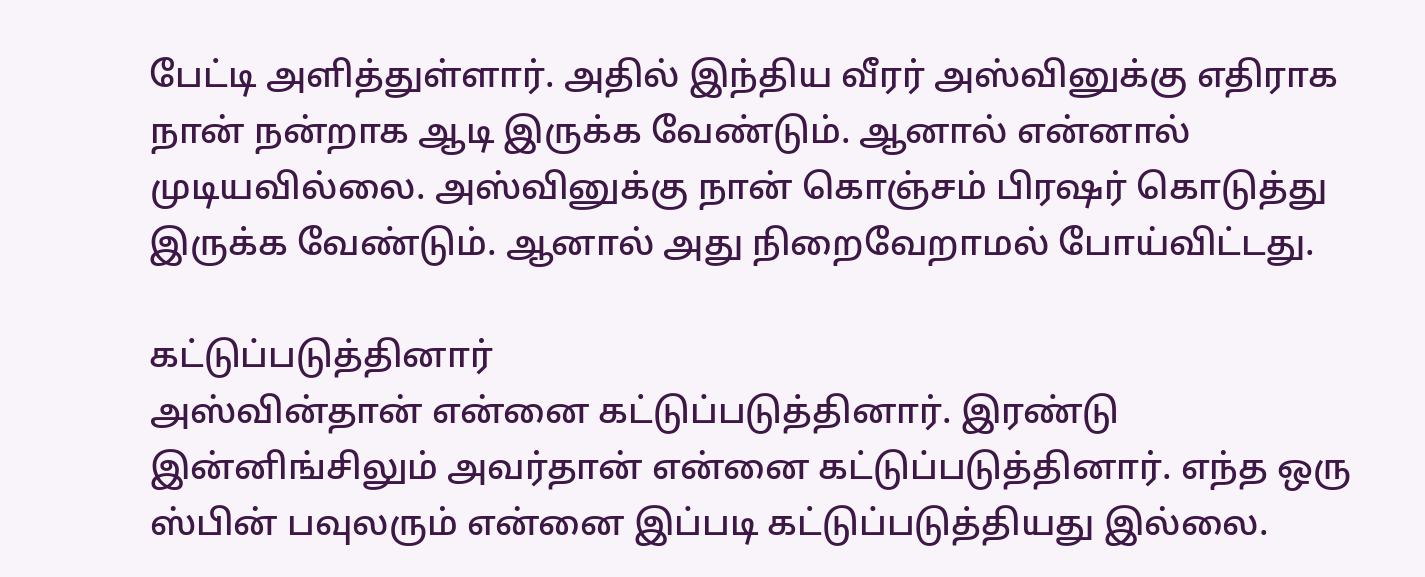பேட்டி அளித்துள்ளார். அதில் இந்திய வீரர் அஸ்வினுக்கு எதிராக நான் நன்றாக ஆடி இருக்க வேண்டும். ஆனால் என்னால் முடியவில்லை. அஸ்வினுக்கு நான் கொஞ்சம் பிரஷர் கொடுத்து இருக்க வேண்டும். ஆனால் அது நிறைவேறாமல் போய்விட்டது.

கட்டுப்படுத்தினார்
அஸ்வின்தான் என்னை கட்டுப்படுத்தினார். இரண்டு இன்னிங்சிலும் அவர்தான் என்னை கட்டுப்படுத்தினார். எந்த ஒரு ஸ்பின் பவுலரும் என்னை இப்படி கட்டுப்படுத்தியது இல்லை.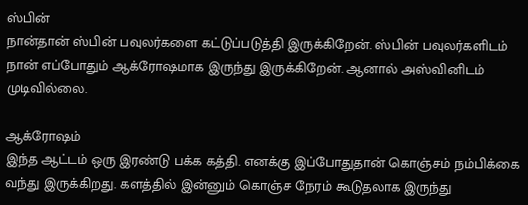ஸ்பின்
நான்தான் ஸ்பின் பவுலர்களை கட்டுப்படுத்தி இருக்கிறேன். ஸ்பின் பவுலர்களிடம் நான் எப்போதும் ஆக்ரோஷமாக இருந்து இருக்கிறேன். ஆனால் அஸ்வினிடம் முடிவில்லை.

ஆக்ரோஷம்
இந்த ஆட்டம் ஒரு இரண்டு பக்க கத்தி. எனக்கு இப்போதுதான் கொஞ்சம் நம்பிக்கை வந்து இருக்கிறது. களத்தில் இன்னும் கொஞ்ச நேரம் கூடுதலாக இருந்து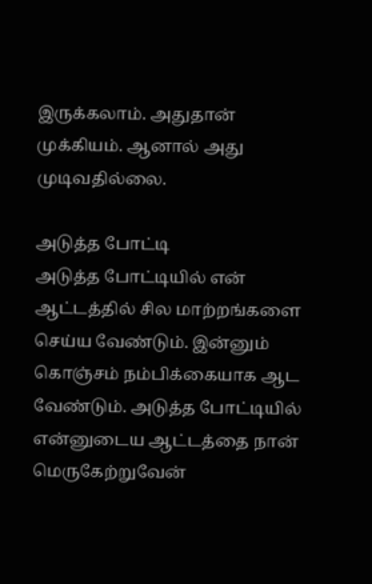இருக்கலாம். அதுதான் முக்கியம். ஆனால் அது முடிவதில்லை.

அடுத்த போட்டி
அடுத்த போட்டியில் என் ஆட்டத்தில் சில மாற்றங்களை செய்ய வேண்டும். இன்னும் கொஞ்சம் நம்பிக்கையாக ஆட வேண்டும். அடுத்த போட்டியில் என்னுடைய ஆட்டத்தை நான் மெருகேற்றுவேன்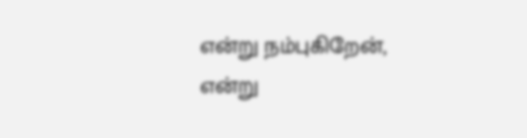என்று நம்புகிறேன், என்று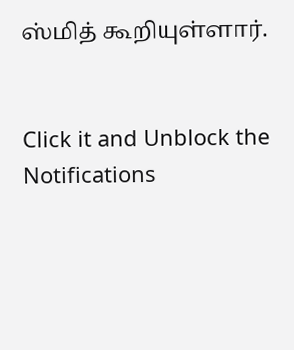ஸ்மித் கூறியுள்ளார்.


Click it and Unblock the Notifications